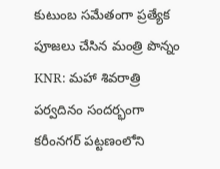కుటుంబ సమేతంగా ప్రత్యేక పూజలు చేసిన మంత్రి పొన్నం
KNR: మహా శివరాత్రి పర్వదినం సందర్భంగా కరీంనగర్ పట్టణంలోని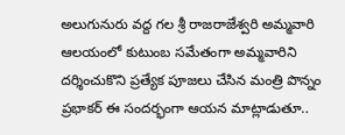అలుగునురు వద్ద గల శ్రీ రాజరాజేశ్వరి అమ్మవారి ఆలయంలో కుటుంబ సమేతంగా అమ్మవారిని దర్శించుకొని ప్రత్యేక పూజలు చేసిన మంత్రి పొన్నం ప్రభాకర్ ఈ సందర్భంగా ఆయన మాట్లాడుతూ..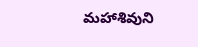మహాశివుని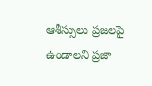ఆశీస్సులు ప్రజలపై ఉండాలని ప్రజా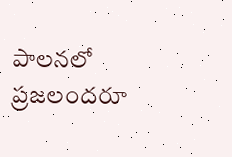పాలనలో ప్రజలందరూ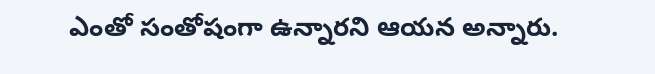ఎంతో సంతోషంగా ఉన్నారని ఆయన అన్నారు.